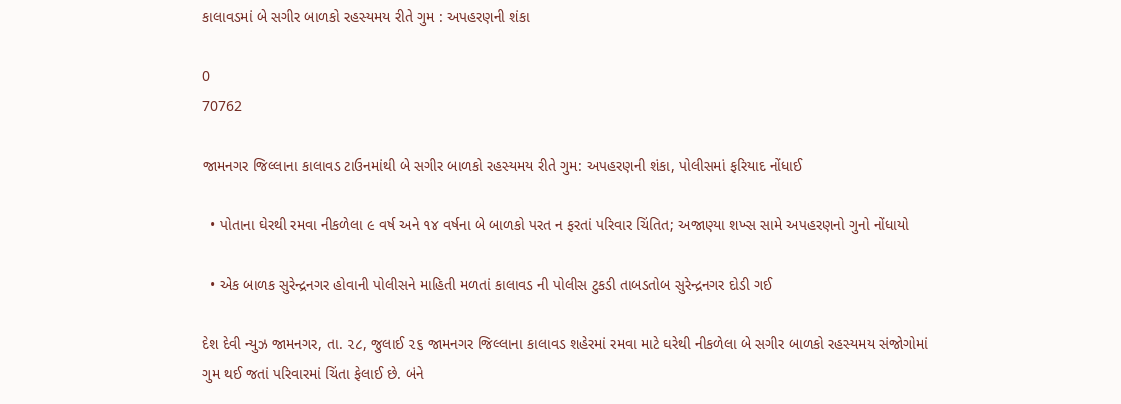કાલાવડમાં બે સગીર બાળકો રહસ્યમય રીતે ગુમ : અપહરણની શંકા

0
70762

જામનગર જિલ્લાના કાલાવડ ટાઉનમાંથી બે સગીર બાળકો રહસ્યમય રીતે ગુમ: અપહરણની શંકા, પોલીસમાં ફરિયાદ નોંધાઈ

  • પોતાના ઘેરથી રમવા નીકળેલા ૯ વર્ષ અને ૧૪ વર્ષના બે બાળકો પરત ન ફરતાં પરિવાર ચિંતિત; અજાણ્યા શખ્સ સામે અપહરણનો ગુનો નોંધાયો

  • એક બાળક સુરેન્દ્રનગર હોવાની પોલીસને માહિતી મળતાં કાલાવડ ની પોલીસ ટુકડી તાબડતોબ સુરેન્દ્રનગર દોડી ગઈ

દેશ દેવી ન્યુઝ જામનગર, તા. ૨૮, જુલાઈ ૨૬ જામનગર જિલ્લાના કાલાવડ શહેરમાં રમવા માટે ઘરેથી નીકળેલા બે સગીર બાળકો રહસ્યમય સંજોગોમાં ગુમ થઈ જતાં પરિવારમાં ચિંતા ફેલાઈ છે. બંને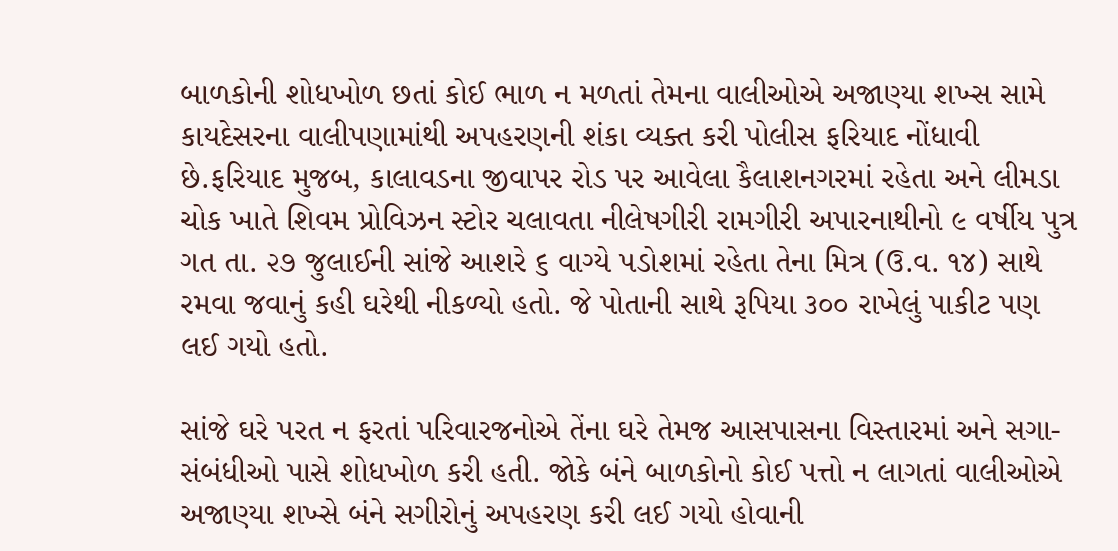બાળકોની શોધખોળ છતાં કોઈ ભાળ ન મળતાં તેમના વાલીઓએ અજાણ્યા શખ્સ સામે કાયદેસરના વાલીપણામાંથી અપહરણની શંકા વ્યક્ત કરી પોલીસ ફરિયાદ નોંધાવી છે.ફરિયાદ મુજબ, કાલાવડના જીવાપર રોડ પર આવેલા કૈલાશનગરમાં રહેતા અને લીમડા ચોક ખાતે શિવમ પ્રોવિઝન સ્ટોર ચલાવતા નીલેષગીરી રામગીરી અપારનાથીનો ૯ વર્ષીય પુત્ર ગત તા. ૨૭ જુલાઈની સાંજે આશરે ૬ વાગ્યે પડોશમાં રહેતા તેના મિત્ર (ઉ.વ. ૧૪) સાથે રમવા જવાનું કહી ઘરેથી નીકળ્યો હતો. જે પોતાની સાથે રૂપિયા ૩૦૦ રાખેલું પાકીટ પણ લઈ ગયો હતો.

સાંજે ઘરે પરત ન ફરતાં પરિવારજનોએ તેંના ઘરે તેમજ આસપાસના વિસ્તારમાં અને સગા-સંબંધીઓ પાસે શોધખોળ કરી હતી. જોકે બંને બાળકોનો કોઈ પત્તો ન લાગતાં વાલીઓએ અજાણ્યા શખ્સે બંને સગીરોનું અપહરણ કરી લઈ ગયો હોવાની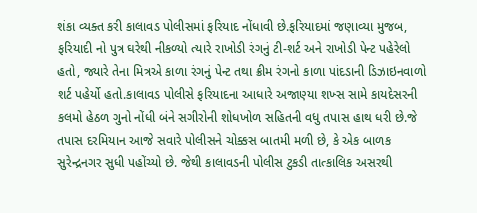શંકા વ્યક્ત કરી કાલાવડ પોલીસમાં ફરિયાદ નોંધાવી છે.ફરિયાદમાં જણાવ્યા મુજબ, ફરિયાદી નો પુત્ર ઘરેથી નીકળ્યો ત્યારે રાખોડી રંગનું ટી-શર્ટ અને રાખોડી પેન્ટ પહેરેલો હતો, જ્યારે તેના મિત્રએ કાળા રંગનું પેન્ટ તથા ક્રીમ રંગનો કાળા પાંદડાની ડિઝાઇનવાળો શર્ટ પહેર્યો હતો.કાલાવડ પોલીસે ફરિયાદના આધારે અજાણ્યા શખ્સ સામે કાયદેસરની કલમો હેઠળ ગુનો નોંધી બંને સગીરોની શોધખોળ સહિતની વધુ તપાસ હાથ ધરી છે.જે તપાસ દરમિયાન આજે સવારે પોલીસને ચોક્કસ બાતમી મળી છે, કે એક બાળક સુરેન્દ્રનગર સુધી પહોંચ્યો છે. જેથી કાલાવડની પોલીસ ટુકડી તાત્કાલિક અસરથી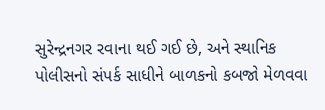સુરેન્દ્રનગર રવાના થઈ ગઈ છે, અને સ્થાનિક પોલીસનો સંપર્ક સાધીને બાળકનો કબજો મેળવવા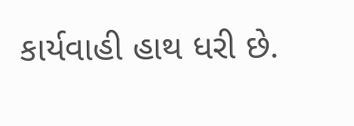કાર્યવાહી હાથ ધરી છે.